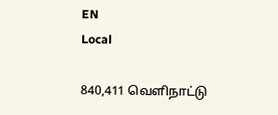EN
Local

840,411 வெளிநாட்டு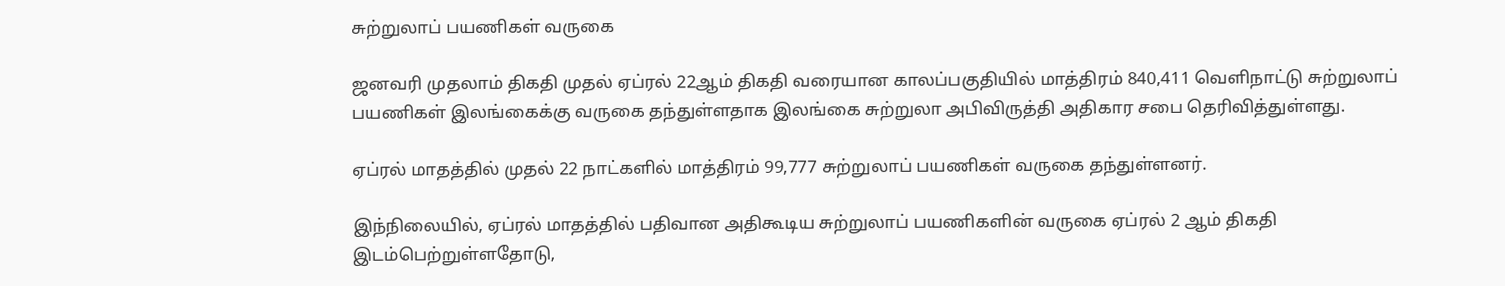சுற்றுலாப் பயணிகள் வருகை

ஜனவரி முதலாம் திகதி முதல் ஏப்ரல் 22ஆம் திகதி வரையான காலப்பகுதியில் மாத்திரம் 840,411 வெளிநாட்டு சுற்றுலாப் பயணிகள் இலங்கைக்கு வருகை தந்துள்ளதாக இலங்கை சுற்றுலா அபிவிருத்தி அதிகார சபை தெரிவித்துள்ளது.

ஏப்ரல் மாதத்தில் முதல் 22 நாட்களில் மாத்திரம் 99,777 சுற்றுலாப் பயணிகள் வருகை தந்துள்ளனர்.

இந்நிலையில், ஏப்ரல் மாதத்தில் பதிவான அதிகூடிய சுற்றுலாப் பயணிகளின் வருகை ஏப்ரல் 2 ஆம் திகதி இடம்பெற்றுள்ளதோடு,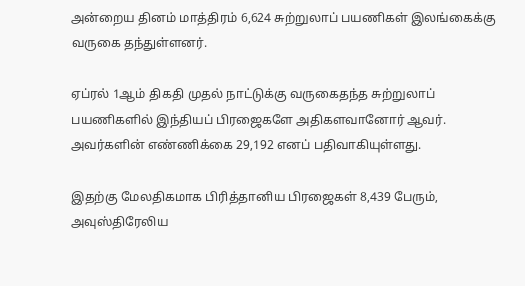அன்றைய தினம் மாத்திரம் 6,624 சுற்றுலாப் பயணிகள் இலங்கைக்கு வருகை தந்துள்ளனர்.

ஏப்ரல் 1ஆம் திகதி முதல் நாட்டுக்கு வருகைதந்த சுற்றுலாப் பயணிகளில் இந்தியப் பிரஜைகளே அதிகளவானோர் ஆவர். அவர்களின் எண்ணிக்கை 29,192 எனப் பதிவாகியுள்ளது.

இதற்கு மேலதிகமாக பிரித்தானிய பிரஜைகள் 8,439 பேரும், அவுஸ்திரேலிய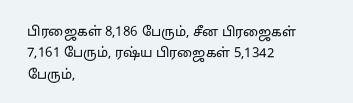பிரஜைகள் 8,186 பேரும், சீன பிரஜைகள் 7,161 பேரும், ரஷ்ய பிரஜைகள் 5,1342 பேரும்,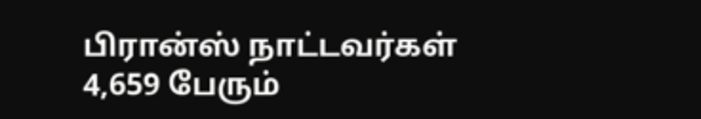பிரான்ஸ் நாட்டவர்கள் 4,659 பேரும்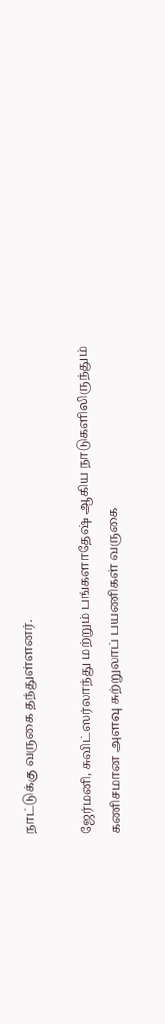நாட்டுக்கு வருகை தந்துள்ளனர்.

ஜேர்மனி, சுவிட்ஸர்லாந்து மற்றும் பங்களாதேஷ் ஆகிய நாடுகளிலிருந்தும் கணிசமான அளவு சுற்றுலாப் பயணிகள் வருகை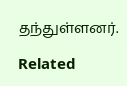தந்துள்ளனர்.

Related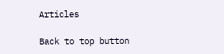Articles

Back to top button